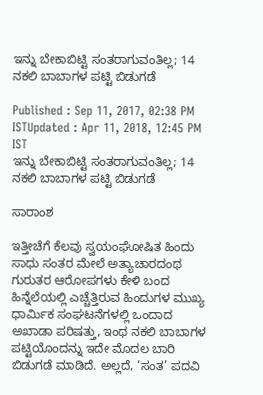ಇನ್ನು ಬೇಕಾಬಿಟ್ಟಿ ಸಂತರಾಗುವಂತಿಲ್ಲ; 14 ನಕಲಿ ಬಾಬಾಗಳ ಪಟ್ಟಿ ಬಿಡುಗಡೆ

Published : Sep 11, 2017, 02:38 PM ISTUpdated : Apr 11, 2018, 12:45 PM IST
ಇನ್ನು ಬೇಕಾಬಿಟ್ಟಿ ಸಂತರಾಗುವಂತಿಲ್ಲ; 14 ನಕಲಿ ಬಾಬಾಗಳ ಪಟ್ಟಿ ಬಿಡುಗಡೆ

ಸಾರಾಂಶ

ಇತ್ತೀಚೆಗೆ ಕೆಲವು ಸ್ವಯಂಘೋಷಿತ ಹಿಂದು ಸಾಧು ಸಂತರ ಮೇಲೆ ಅತ್ಯಾಚಾರದಂಥ ಗುರುತರ ಆರೋಪಗಳು ಕೇಳಿ ಬಂದ ಹಿನ್ನೆಲೆಯಲ್ಲಿ ಎಚ್ಚೆತ್ತಿರುವ ಹಿಂದುಗಳ ಮುಖ್ಯ ಧಾರ್ಮಿಕ ಸಂಘಟನೆಗಳಲ್ಲಿ ಒಂದಾದ ಅಖಾಡಾ ಪರಿಷತ್ತು, ಇಂಥ ನಕಲಿ ಬಾಬಾಗಳ ಪಟ್ಟಿಯೊಂದನ್ನು ಇದೇ ಮೊದಲ ಬಾರಿ ಬಿಡುಗಡೆ ಮಾಡಿದೆ. ಅಲ್ಲದೆ, ‘ಸಂತ’ ಪದವಿ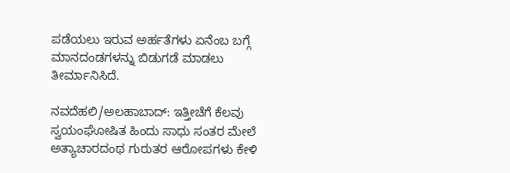ಪಡೆಯಲು ಇರುವ ಅರ್ಹತೆಗಳು ಏನೆಂಬ ಬಗ್ಗೆ ಮಾನದಂಡಗಳನ್ನು ಬಿಡುಗಡೆ ಮಾಡಲು ತೀರ್ಮಾನಿಸಿದೆ.

ನವದೆಹಲಿ/ಅಲಹಾಬಾದ್: ಇತ್ತೀಚೆಗೆ ಕೆಲವು ಸ್ವಯಂಘೋಷಿತ ಹಿಂದು ಸಾಧು ಸಂತರ ಮೇಲೆ ಅತ್ಯಾಚಾರದಂಥ ಗುರುತರ ಆರೋಪಗಳು ಕೇಳಿ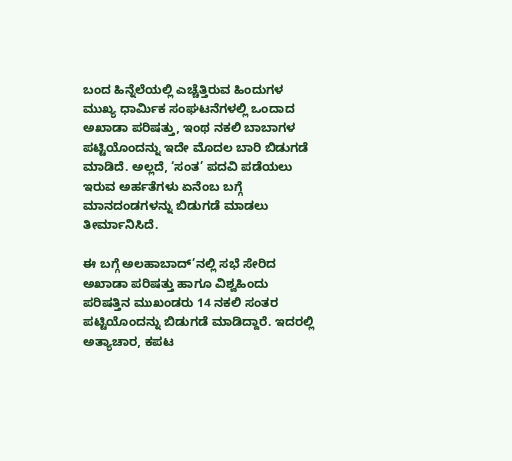ಬಂದ ಹಿನ್ನೆಲೆಯಲ್ಲಿ ಎಚ್ಚೆತ್ತಿರುವ ಹಿಂದುಗಳ ಮುಖ್ಯ ಧಾರ್ಮಿಕ ಸಂಘಟನೆಗಳಲ್ಲಿ ಒಂದಾದ ಅಖಾಡಾ ಪರಿಷತ್ತು, ಇಂಥ ನಕಲಿ ಬಾಬಾಗಳ ಪಟ್ಟಿಯೊಂದನ್ನು ಇದೇ ಮೊದಲ ಬಾರಿ ಬಿಡುಗಡೆ ಮಾಡಿದೆ. ಅಲ್ಲದೆ, ‘ಸಂತ’ ಪದವಿ ಪಡೆಯಲು ಇರುವ ಅರ್ಹತೆಗಳು ಏನೆಂಬ ಬಗ್ಗೆ ಮಾನದಂಡಗಳನ್ನು ಬಿಡುಗಡೆ ಮಾಡಲು ತೀರ್ಮಾನಿಸಿದೆ.

ಈ ಬಗ್ಗೆ ಅಲಹಾಬಾದ್’ನಲ್ಲಿ ಸಭೆ ಸೇರಿದ ಅಖಾಡಾ ಪರಿಷತ್ತು ಹಾಗೂ ವಿಶ್ವಹಿಂದು ಪರಿಷತ್ತಿನ ಮುಖಂಡರು 14 ನಕಲಿ ಸಂತರ ಪಟ್ಟಿಯೊಂದನ್ನು ಬಿಡುಗಡೆ ಮಾಡಿದ್ದಾರೆ. ಇದರಲ್ಲಿ ಅತ್ಯಾಚಾರ, ಕಪಟ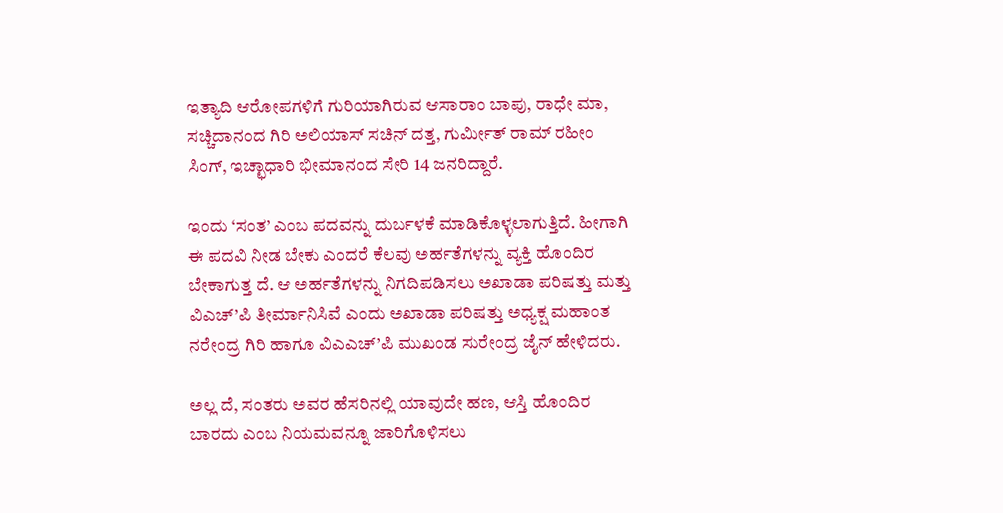ಇತ್ಯಾದಿ ಆರೋಪಗಳಿಗೆ ಗುರಿಯಾಗಿರುವ ಆಸಾರಾಂ ಬಾಪು, ರಾಧೇ ಮಾ, ಸಚ್ಚಿದಾನಂದ ಗಿರಿ ಅಲಿಯಾಸ್ ಸಚಿನ್ ದತ್ತ, ಗುರ್ಮೀತ್ ರಾಮ್ ರಹೀಂ ಸಿಂಗ್, ಇಚ್ಛಾಧಾರಿ ಭೀಮಾನಂದ ಸೇರಿ 14 ಜನರಿದ್ದಾರೆ.

ಇಂದು ‘ಸಂತ’ ಎಂಬ ಪದವನ್ನು ದುರ್ಬಳಕೆ ಮಾಡಿಕೊಳ್ಳಲಾಗುತ್ತಿದೆ. ಹೀಗಾಗಿ ಈ ಪದವಿ ನೀಡ ಬೇಕು ಎಂದರೆ ಕೆಲವು ಅರ್ಹತೆಗಳನ್ನು ವ್ಯಕ್ತಿ ಹೊಂದಿರ ಬೇಕಾಗುತ್ತ ದೆ. ಆ ಅರ್ಹತೆಗಳನ್ನು ನಿಗದಿಪಡಿಸಲು ಅಖಾಡಾ ಪರಿಷತ್ತು ಮತ್ತು ವಿಎಚ್’ಪಿ ತೀರ್ಮಾನಿಸಿವೆ ಎಂದು ಅಖಾಡಾ ಪರಿಷತ್ತು ಅಧ್ಯಕ್ಷ ಮಹಾಂತ ನರೇಂದ್ರ ಗಿರಿ ಹಾಗೂ ವಿಎಎಚ್’ಪಿ ಮುಖಂಡ ಸುರೇಂದ್ರ ಜೈನ್ ಹೇಳಿದರು.

ಅಲ್ಲ ದೆ, ಸಂತರು ಅವರ ಹೆಸರಿನಲ್ಲಿ ಯಾವುದೇ ಹಣ, ಆಸ್ತಿ ಹೊಂದಿರ ಬಾರದು ಎಂಬ ನಿಯಮವನ್ನೂ ಜಾರಿಗೊಳಿಸಲು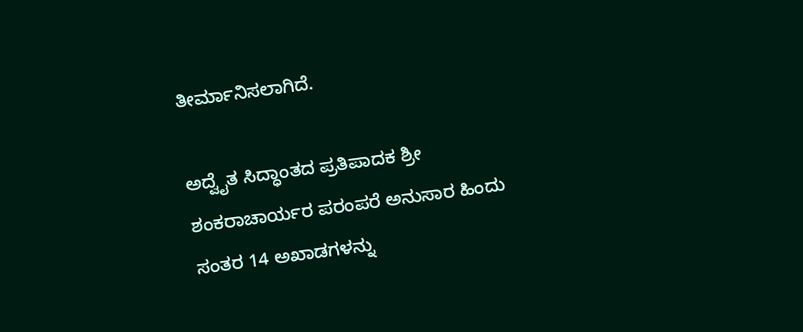ತೀರ್ಮಾನಿಸಲಾಗಿದೆ.

ಅದ್ವೈತ ಸಿದ್ಧಾಂತದ ಪ್ರತಿಪಾದಕ ಶ್ರೀ ಶಂಕರಾಚಾರ್ಯರ ಪರಂಪರೆ ಅನುಸಾರ ಹಿಂದು ಸಂತರ 14 ಅಖಾಡಗಳನ್ನು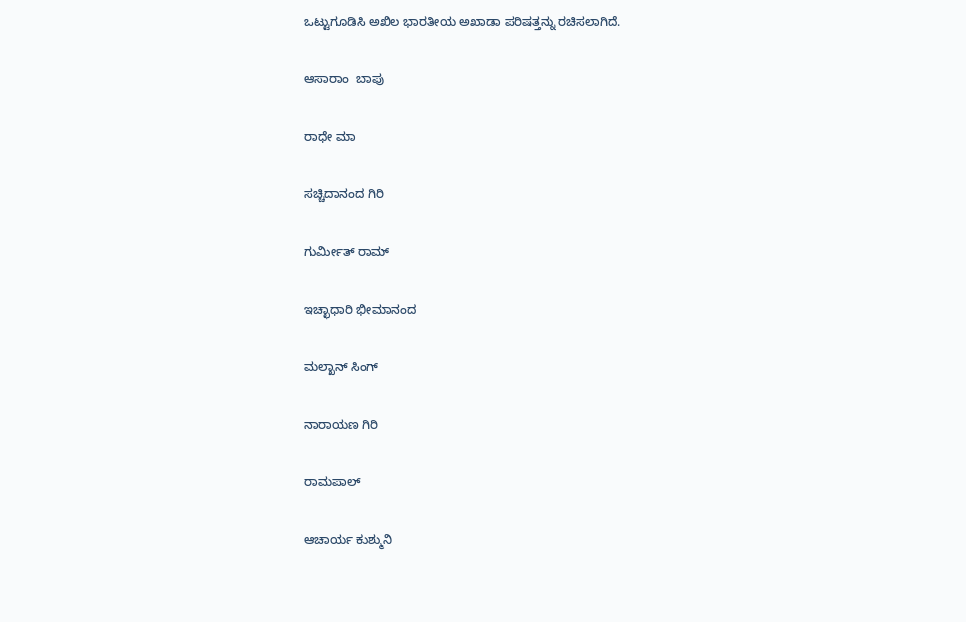ಒಟ್ಟುಗೂಡಿಸಿ ಅಖಿಲ ಭಾರತೀಯ ಅಖಾಡಾ ಪರಿಷತ್ತನ್ನು ರಚಿಸಲಾಗಿದೆ.

ಆಸಾರಾಂ  ಬಾಪು

ರಾಧೇ ಮಾ

ಸಚ್ಚಿದಾನಂದ ಗಿರಿ

ಗುರ್ಮೀತ್ ರಾಮ್

ಇಚ್ಛಾಧಾರಿ ಭೀಮಾನಂದ

ಮಲ್ಖಾನ್ ಸಿಂಗ್

ನಾರಾಯಣ ಗಿರಿ

ರಾಮಪಾಲ್

ಆಚಾರ್ಯ ಕುಶ್ಮುನಿ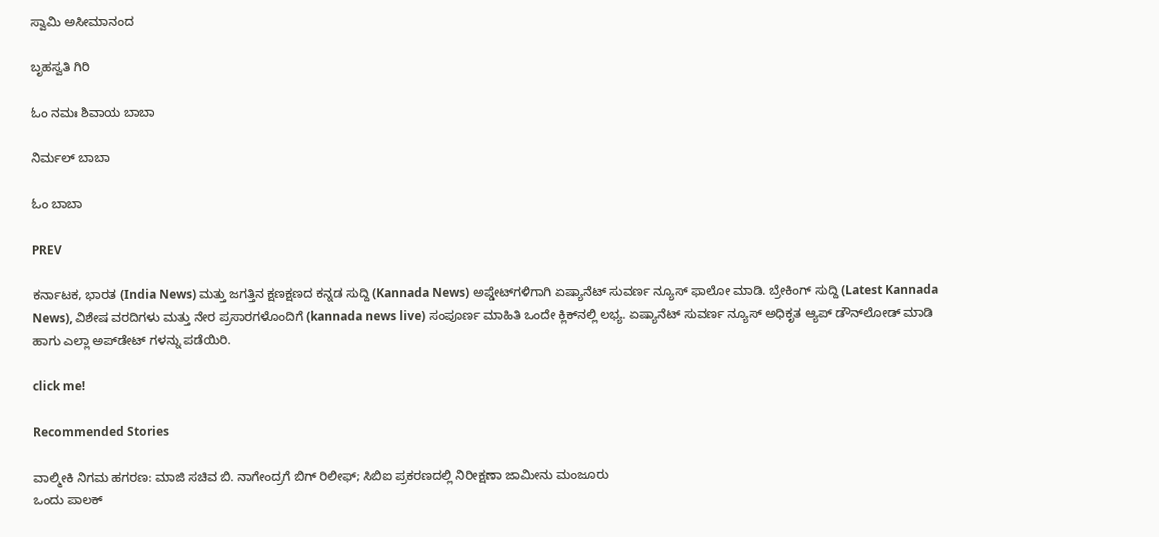ಸ್ವಾಮಿ ಅಸೀಮಾನಂದ

ಬೃಹಸ್ವತಿ ಗಿರಿ

ಓಂ ನಮಃ ಶಿವಾಯ ಬಾಬಾ

ನಿರ್ಮಲ್ ಬಾಬಾ

ಓಂ ಬಾಬಾ

PREV

ಕರ್ನಾಟಕ, ಭಾರತ (India News) ಮತ್ತು ಜಗತ್ತಿನ ಕ್ಷಣಕ್ಷಣದ ಕನ್ನಡ ಸುದ್ದಿ (Kannada News) ಅಪ್ಡೇಟ್‌ಗಳಿಗಾಗಿ ಏಷ್ಯಾನೆಟ್ ಸುವರ್ಣ ನ್ಯೂಸ್‌ ಫಾಲೋ ಮಾಡಿ. ಬ್ರೇಕಿಂಗ್ ಸುದ್ದಿ (Latest Kannada News), ವಿಶೇಷ ವರದಿಗಳು ಮತ್ತು ನೇರ ಪ್ರಸಾರಗಳೊಂದಿಗೆ (kannada news live) ಸಂಪೂರ್ಣ ಮಾಹಿತಿ ಒಂದೇ ಕ್ಲಿಕ್‌ನಲ್ಲಿ ಲಭ್ಯ. ಏಷ್ಯಾನೆಟ್ ಸುವರ್ಣ ನ್ಯೂಸ್ ಅಧಿಕೃತ ಆ್ಯಪ್ ಡೌನ್‌ಲೋಡ್ ಮಾಡಿ ಹಾಗು ಎಲ್ಲಾ ಅಪ್‌ಡೇಟ್ ಗಳನ್ನು ಪಡೆಯಿರಿ.

click me!

Recommended Stories

ವಾಲ್ಮೀಕಿ ನಿಗಮ ಹಗರಣ: ಮಾಜಿ ಸಚಿವ ಬಿ. ನಾಗೇಂದ್ರಗೆ ಬಿಗ್ ರಿಲೀಫ್; ಸಿಬಿಐ ಪ್ರಕರಣದಲ್ಲಿ ನಿರೀಕ್ಷಣಾ ಜಾಮೀನು ಮಂಜೂರು
ಒಂದು ಪಾಲಕ್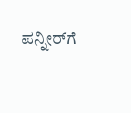ಪನ್ನೀರ್‌ಗೆ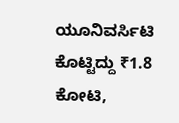ಯೂನಿವರ್ಸಿಟಿ ಕೊಟ್ಟಿದ್ದು ₹1.8 ಕೋಟಿ,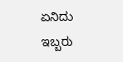ಏನಿದು ಇಬ್ಬರು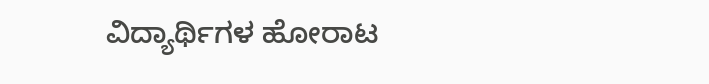ವಿದ್ಯಾರ್ಥಿಗಳ ಹೋರಾಟ